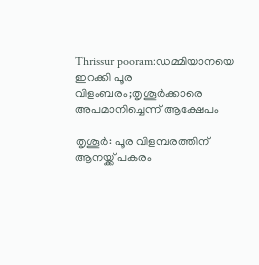Thrissur pooram:ഡമ്മിയാനയെ ഇറക്കി പൂര വിളംബരം;തൃശൂർക്കാരെ അപമാനിച്ചെന്ന് ആക്ഷേപം

തൃശൂർ: പൂര വിളമ്പരത്തിന് ആനയ്ക്ക് പകരം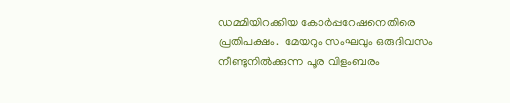ഡമ്മിയിറക്കിയ കോർപ്പറേഷനെതിരെ പ്രതിപക്ഷം.  മേയറും സംഘവും ഒരുദിവസം നീണ്ടുനില്‍ക്കുന്ന പൂര വിളംബരം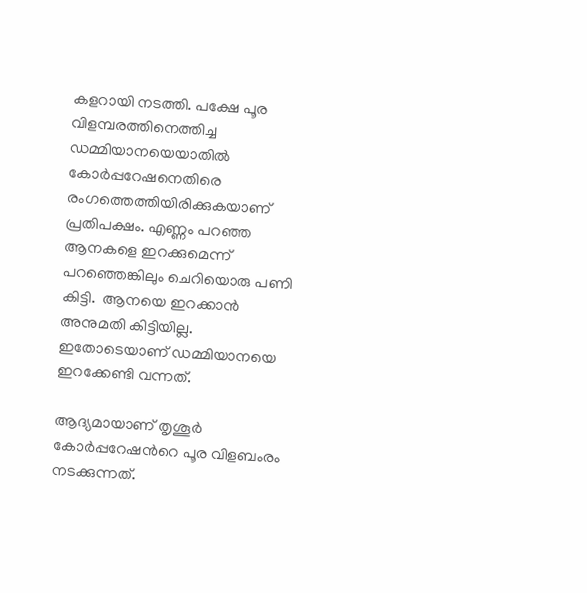കളറായി നടത്തി. പക്ഷേ പൂര വിളമ്പരത്തിനെത്തിച്ച ഡമ്മിയാനയെയാതിൽ കോർപ്പറേഷനെതിരെ രംഗത്തെത്തിയിരിക്കുകയാണ് പ്രതിപക്ഷം. എണ്ണം പറഞ്ഞ ആനകളെ ഇറക്കുമെന്ന് പറഞ്ഞെങ്കിലും ചെറിയൊരു പണി കിട്ടി.  ആനയെ ഇറക്കാന്‍ അനുമതി കിട്ടിയില്ല. ഇതോടെയാണ് ഡമ്മിയാനയെ ഇറക്കേണ്ടി വന്നത്.

ആദ്യമായാണ് തൃശൂര്‍ കോര്‍പ്പറേഷന്‍റെ പൂര വിളബംരം നടക്കുന്നത്.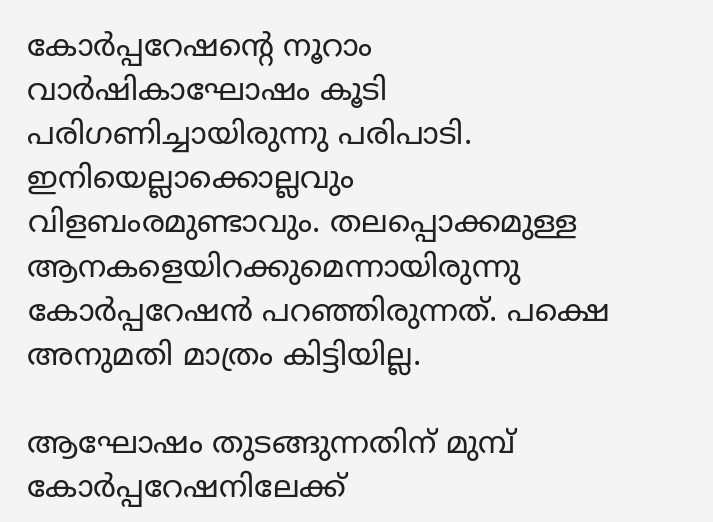കോര്‍പ്പറേഷന്‍റെ നൂറാം വാര്‍ഷികാഘോഷം കൂടി പരിഗണിച്ചായിരുന്നു പരിപാടി. ഇനിയെല്ലാക്കൊല്ലവും വിളബംരമുണ്ടാവും. തലപ്പൊക്കമുള്ള ആനകളെയിറക്കുമെന്നായിരുന്നു കോർപ്പറേഷൻ പറഞ്ഞിരുന്നത്. പക്ഷെ അനുമതി മാത്രം കിട്ടിയില്ല.

ആഘോഷം തുടങ്ങുന്നതിന് മുമ്പ് കോര്‍പ്പറേഷനിലേക്ക്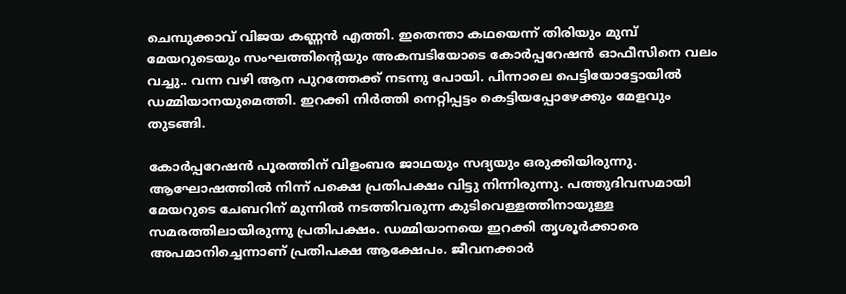ചെമ്പുക്കാവ് വിജയ കണ്ണന്‍ എത്തി. ഇതെന്താ കഥയെന്ന് തിരിയും മുമ്പ് മേയറുടെയും സംഘത്തിന്‍റെയും അകമ്പടിയോടെ കോര്‍പ്പറേഷന്‍ ഓഫീസിനെ വലം വച്ചു.. വന്ന വഴി ആന പുറത്തേക്ക് നടന്നു പോയി. പിന്നാലെ പെട്ടിയോട്ടോയില്‍ ഡമ്മിയാനയുമെത്തി. ഇറക്കി നിര്‍ത്തി നെറ്റിപ്പട്ടം കെട്ടിയപ്പോഴേക്കും മേളവും തുടങ്ങി.

കോര്‍പ്പറേഷന്‍ പൂരത്തിന് വിളംബര ജാഥയും സദ്യയും ഒരുക്കിയിരുന്നു. ആഘോഷത്തില്‍ നിന്ന് പക്ഷെ പ്രതിപക്ഷം വിട്ടു നിന്നിരുന്നു. പത്തുദിവസമായി മേയറുടെ ചേബറിന് മുന്നില്‍ നടത്തിവരുന്ന കുടിവെള്ളത്തിനായുള്ള സമരത്തിലായിരുന്നു പ്രതിപക്ഷം. ഡമ്മിയാനയെ ഇറക്കി തൃശൂർക്കാരെ അപമാനിച്ചെന്നാണ് പ്രതിപക്ഷ ആക്ഷേപം. ജീവനക്കാര്‍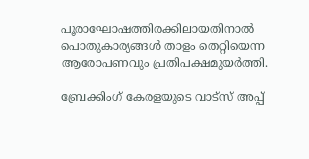പൂരാഘോഷത്തിരക്കിലായതിനാല്‍ പൊതുകാര്യങ്ങള്‍ താളം തെറ്റിയെന്ന ആരോപണവും പ്രതിപക്ഷമുയര്‍ത്തി.

ബ്രേക്കിംഗ് കേരളയുടെ വാട്സ് അപ്പ്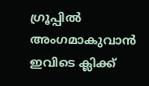ഗ്രൂപ്പിൽ അംഗമാകുവാൻ ഇവിടെ ക്ലിക്ക്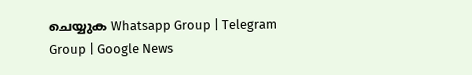ചെയ്യുക Whatsapp Group | Telegram Group | Google News